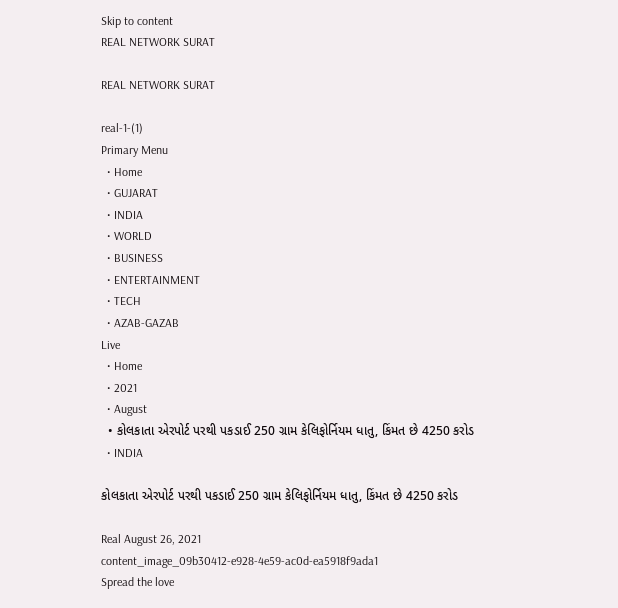Skip to content
REAL NETWORK SURAT

REAL NETWORK SURAT

real-1-(1)
Primary Menu
  • Home
  • GUJARAT
  • INDIA
  • WORLD
  • BUSINESS
  • ENTERTAINMENT
  • TECH
  • AZAB-GAZAB
Live
  • Home
  • 2021
  • August
  • કોલકાતા એરપોર્ટ પરથી પકડાઈ 250 ગ્રામ કેલિફોર્નિયમ ધાતુ, કિંમત છે 4250 કરોડ
  • INDIA

કોલકાતા એરપોર્ટ પરથી પકડાઈ 250 ગ્રામ કેલિફોર્નિયમ ધાતુ, કિંમત છે 4250 કરોડ

Real August 26, 2021
content_image_09b30412-e928-4e59-ac0d-ea5918f9ada1
Spread the love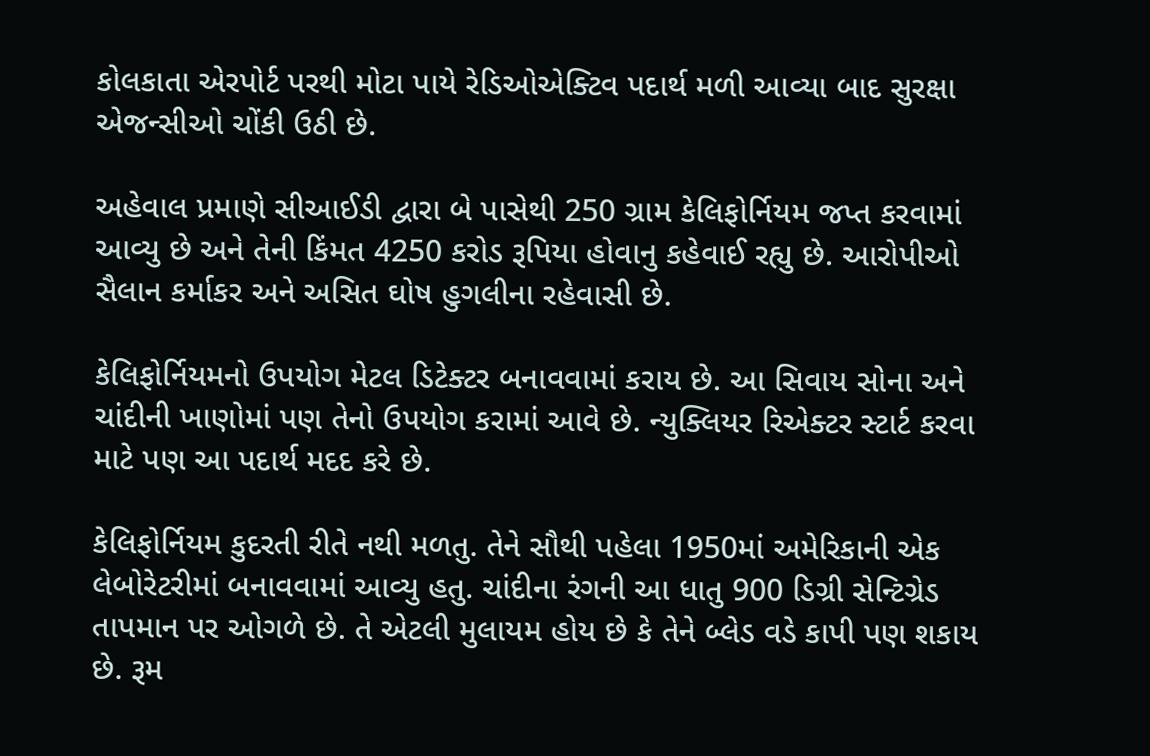કોલકાતા એરપોર્ટ પરથી મોટા પાયે રેડિઓએક્ટિવ પદાર્થ મળી આવ્યા બાદ સુરક્ષા એજન્સીઓ ચોંકી ઉઠી છે.

અહેવાલ પ્રમાણે સીઆઈડી દ્વારા બે પાસેથી 250 ગ્રામ કેલિફોર્નિયમ જપ્ત કરવામાં આવ્યુ છે અને તેની કિંમત 4250 કરોડ રૂપિયા હોવાનુ કહેવાઈ રહ્યુ છે. આરોપીઓ સૈલાન કર્માકર અને અસિત ઘોષ હુગલીના રહેવાસી છે.

કેલિફોર્નિયમનો ઉપયોગ મેટલ ડિટેક્ટર બનાવવામાં કરાય છે. આ સિવાય સોના અને ચાંદીની ખાણોમાં પણ તેનો ઉપયોગ કરામાં આવે છે. ન્યુક્લિયર રિએક્ટર સ્ટાર્ટ કરવા માટે પણ આ પદાર્થ મદદ કરે છે.

કેલિફોર્નિયમ કુદરતી રીતે નથી મળતુ. તેને સૌથી પહેલા 1950માં અમેરિકાની એક લેબોરેટરીમાં બનાવવામાં આવ્યુ હતુ. ચાંદીના રંગની આ ધાતુ 900 ડિગ્રી સેન્ટિગ્રેડ તાપમાન પર ઓગળે છે. તે એટલી મુલાયમ હોય છે કે તેને બ્લેડ વડે કાપી પણ શકાય છે. રૂમ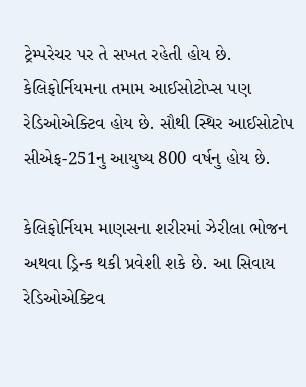ટ્રેમ્પરેચર પર તે સખત રહેતી હોય છે. કેલિફોર્નિયમના તમામ આઈસોટોપ્સ પણ રેડિઓએક્ટિવ હોય છે. સૌથી સ્થિર આઈસોટોપ સીએફ-251નુ આયુષ્ય 800 વર્ષનુ હોય છે.

કેલિફોર્નિયમ માણસના શરીરમાં ઝેરીલા ભોજન અથવા ડ્રિન્ક થકી પ્રવેશી શકે છે. આ સિવાય રેડિઓએક્ટિવ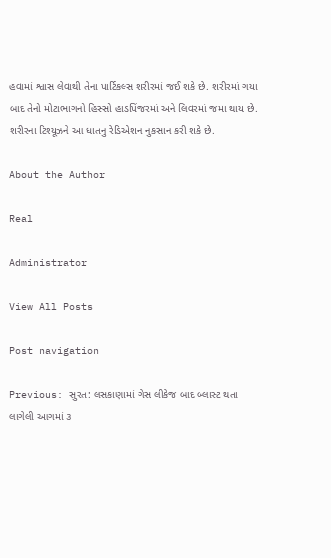હવામાં શ્વાસ લેવાથી તેના પાર્ટિકલ્સ શરીરમાં જઈ શકે છે. શરીરમાં ગયા બાદ તેનો મોટાભાગનો હિસ્સો હાડપિંજરમાં અને લિવરમાં જમા થાય છે. શરીરના ટિશ્યૂઝને આ ધાતનુ રેડિએશન નુકસાન કરી શકે છે.

About the Author

Real

Administrator

View All Posts

Post navigation

Previous: સુરત: લસકાણામાં ગેસ લીકેજ બાદ બ્લાસ્ટ થતા લાગેલી આગમાં ૩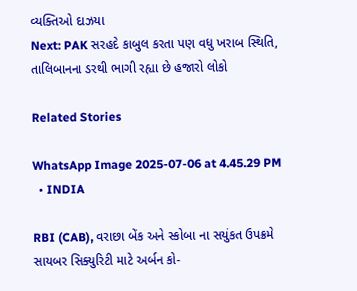વ્યક્તિઓ દાઝયા
Next: PAK સરહદે કાબુલ કરતા પણ વધુ ખરાબ સ્થિતિ, તાલિબાનના ડરથી ભાગી રહ્યા છે હજારો લોકો

Related Stories

WhatsApp Image 2025-07-06 at 4.45.29 PM
  • INDIA

RBI (CAB), વરાછા બેંક અને સ્કોબા ના સયુંકત ઉપક્રમે સાયબર સિક્યુરિટી માટે અર્બન કો-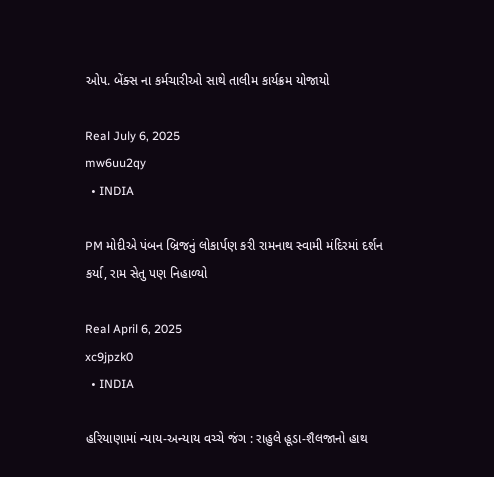ઓપ. બેંક્સ ના કર્મચારીઓ સાથે તાલીમ કાર્યક્રમ યોજાયો

Real July 6, 2025
mw6uu2qy
  • INDIA

PM મોદીએ પંબન બ્રિજનું લોકાર્પણ કરી રામનાથ સ્વામી મંદિરમાં દર્શન કર્યા, રામ સેતુ પણ નિહાળ્યો

Real April 6, 2025
xc9jpzk0
  • INDIA

હરિયાણામાં ન્યાય-અન્યાય વચ્ચે જંગ : રાહુલે હૂડા-શૈલજાનો હાથ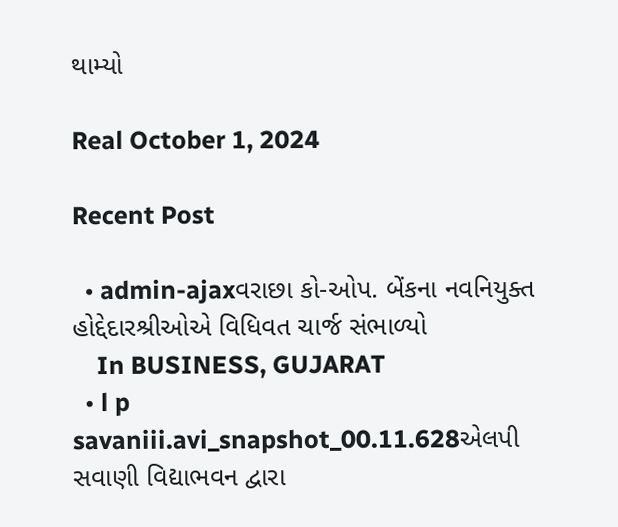થામ્યો

Real October 1, 2024

Recent Post

  • admin-ajaxવરાછા કો-ઓપ. બેંકના નવનિયુક્ત હોદ્દેદારશ્રીઓએ વિધિવત ચાર્જ સંભાળ્યો
    In BUSINESS, GUJARAT
  • l p savaniii.avi_snapshot_00.11.628એલપી સવાણી વિદ્યાભવન દ્વારા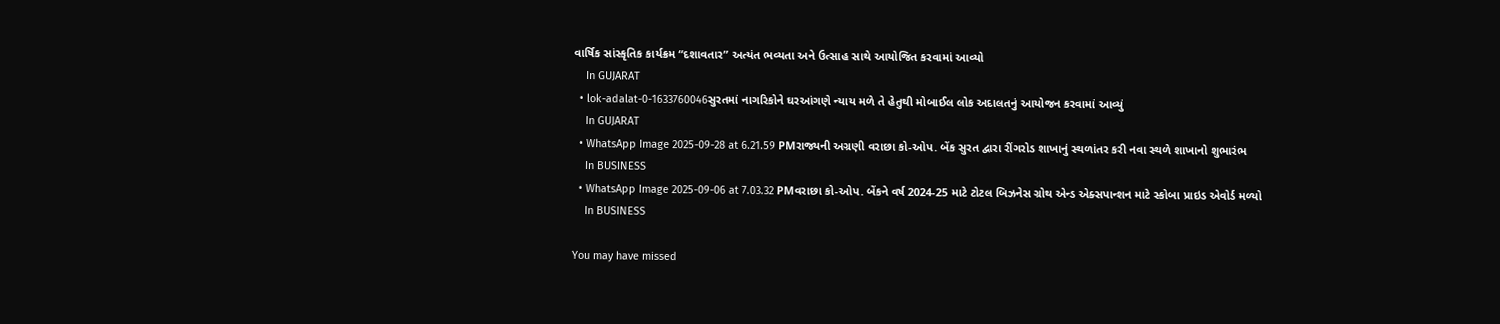વાર્ષિક સાંસ્કૃતિક કાર્યક્રમ “દશાવતાર” અત્યંત ભવ્યતા અને ઉત્સાહ સાથે આયોજિત કરવામાં આવ્યો
    In GUJARAT
  • lok-adalat-0-1633760046સુરતમાં નાગરિકોને ઘરઆંગણે ન્યાય મળે તે હેતુથી મોબાઈલ લોક અદાલતનું આયોજન કરવામાં આવ્યું
    In GUJARAT
  • WhatsApp Image 2025-09-28 at 6.21.59 PMરાજ્યની અગ્રણી વરાછા કો-ઓપ. બેંક સુરત દ્વારા રીંગરોડ શાખાનું સ્થળાંતર કરી નવા સ્થળે શાખાનો શુભારંભ
    In BUSINESS
  • WhatsApp Image 2025-09-06 at 7.03.32 PMવરાછા કો-ઓપ. બેંકને વર્ષ 2024-25 માટે ટોટલ બિઝનેસ ગ્રોથ એન્ડ એક્સપાન્શન માટે સ્કોબા પ્રાઇડ એવોર્ડ મળ્યો
    In BUSINESS

You may have missed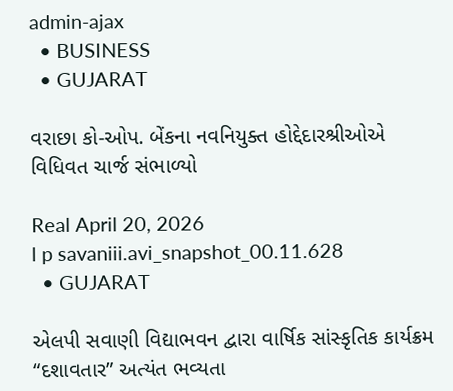admin-ajax
  • BUSINESS
  • GUJARAT

વરાછા કો-ઓપ. બેંકના નવનિયુક્ત હોદ્દેદારશ્રીઓએ વિધિવત ચાર્જ સંભાળ્યો

Real April 20, 2026
l p savaniii.avi_snapshot_00.11.628
  • GUJARAT

એલપી સવાણી વિદ્યાભવન દ્વારા વાર્ષિક સાંસ્કૃતિક કાર્યક્રમ “દશાવતાર” અત્યંત ભવ્યતા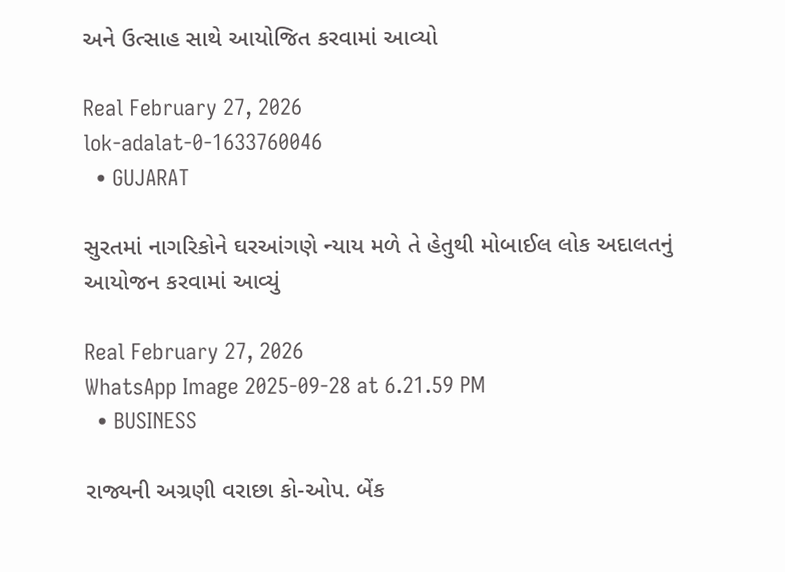અને ઉત્સાહ સાથે આયોજિત કરવામાં આવ્યો

Real February 27, 2026
lok-adalat-0-1633760046
  • GUJARAT

સુરતમાં નાગરિકોને ઘરઆંગણે ન્યાય મળે તે હેતુથી મોબાઈલ લોક અદાલતનું આયોજન કરવામાં આવ્યું

Real February 27, 2026
WhatsApp Image 2025-09-28 at 6.21.59 PM
  • BUSINESS

રાજ્યની અગ્રણી વરાછા કો-ઓપ. બેંક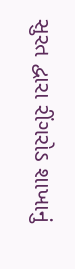સુરત દ્વારા રીંગરોડ શાખાનું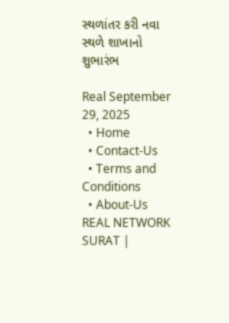સ્થળાંતર કરી નવા સ્થળે શાખાનો શુભારંભ

Real September 29, 2025
  • Home
  • Contact-Us
  • Terms and Conditions
  • About-Us
REAL NETWORK SURAT |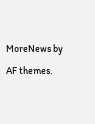MoreNews by AF themes.